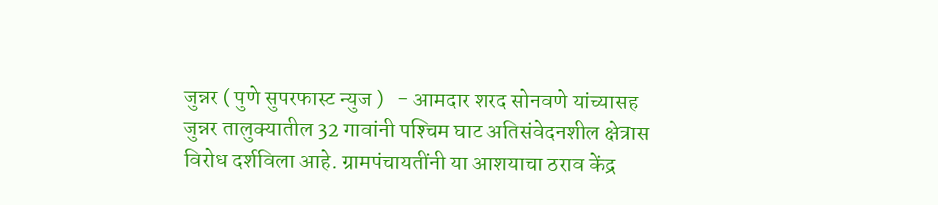जुन्नर ( पुणे सुपरफास्ट न्युज )   - आमदार शरद सोनवणे यांच्यासह जुन्नर तालुक्‍यातील 32 गावांनी पश्‍चिम घाट अतिसंवेदनशील क्षेत्रास विरोध दर्शविला आहे. ग्रामपंचायतींनी या आशयाचा ठराव केंद्र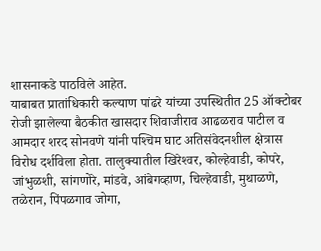शासनाकडे पाठविले आहेत.
याबाबत प्रातांधिकारी कल्याण पांढरे यांच्या उपस्थितीत 25 ऑक्‍टोबर रोजी झालेल्या बैठकीत खासदार शिवाजीराव आढळराव पाटील व आमदार शरद सोनवणे यांनी पश्‍चिम घाट अतिसंवेदनशील क्षेत्रास विरोध दर्शविला होता. तालुक्‍यातील खिरेश्‍वर, कोल्हेवाडी, कोपरे, जांभुळशी, सांगणोरे, मांडवे, आंबेगव्हाण, चिल्हेवाडी, मुथाळणे, तळेरान, पिंपळगाव जोगा,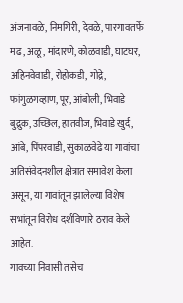अंजनावळे, निमगिरी, देवळे, पारगावतर्फे मढ, अळू, मांदारणे, कोळवाडी, घाटघर, अहिनवेवाडी, रोहोकडी, गोद्रे, फांगुळगव्हाण, पूर, आंबोली, भिवाडे बुद्रुक, उच्छिल, हातवीज, भिवाडे खुर्द, आंबे, पिंपरवाडी, सुकाळवेढे या गावांचा अतिसंवेदनशील क्षेत्रात समावेश केला असून, या गावांतून झालेल्या विशेष सभांतून विरोध दर्शविणारे ठराव केले आहेत.
गावच्या निवासी तसेच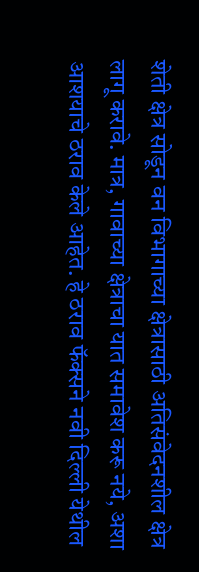शेती क्षेत्र सोडून वन विभागाच्या क्षेत्रासाठी अतिसंवेदनशील क्षेत्र लागू करावे. मात्र, गावाच्या क्षेत्राचा यात समावेश करू नये, अशा आशयाचे ठराव केले आहेत. हे ठराव फॅक्‍सने नवी दिल्ली येथील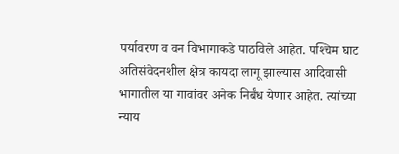पर्यावरण व वन विभागाकडे पाठविले आहेत. पश्‍चिम घाट अतिसंवेदनशील क्षेत्र कायदा लागू झाल्यास आदिवासी भागातील या गावांवर अनेक निर्बंध येणार आहेत. त्यांच्या न्याय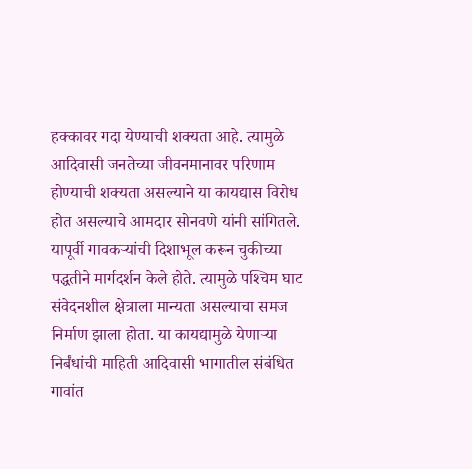हक्‍कावर गदा येण्याची शक्‍यता आहे. त्यामुळे आदिवासी जनतेच्या जीवनमानावर परिणाम होण्याची शक्‍यता असल्याने या कायद्यास विरोध होत असल्याचे आमदार सोनवणे यांनी सांगितले. यापूर्वी गावकऱ्यांची दिशाभूल करून चुकीच्या पद्धतीने मार्गदर्शन केले होते. त्यामुळे पश्‍चिम घाट संवेदनशील क्षेत्राला मान्यता असल्याचा समज निर्माण झाला होता. या कायद्यामुळे येणाऱ्या निर्बंधांची माहिती आदिवासी भागातील संबंधित गावांत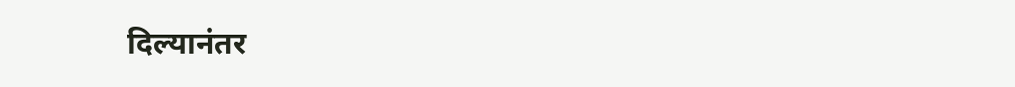दिल्यानंतर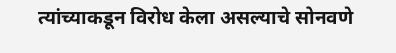त्यांच्याकडून विरोध केला असल्याचे सोनवणे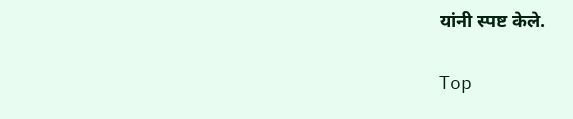यांनी स्पष्ट केले.

Top